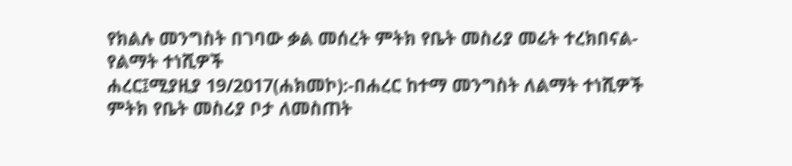የክልሉ መንግስት በገባው ቃል መሰረት ምትክ የቤት መስሪያ መሬት ተረክበናል-የልማት ተነሺዎች
ሐረር፤ሚያዚያ 19/2017(ሐክመኮ):-በሐረር ከተማ መንግስት ለልማት ተነሺዎች ምትክ የቤት መስሪያ ቦታ ለመስጠት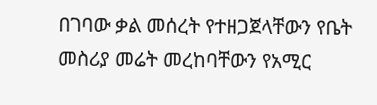በገባው ቃል መሰረት የተዘጋጀላቸውን የቤት መስሪያ መሬት መረከባቸውን የአሚር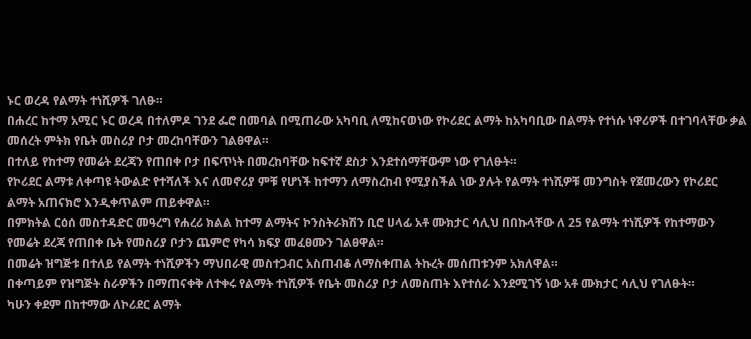ኑር ወረዳ የልማት ተነሺዎች ገለፁ።
በሐረር ከተማ አሚር ኑር ወረዳ በተለምዶ ገንደ ፌሮ በመባል በሚጠራው አካባቢ ለሚከናወነው የኮሪደር ልማት ከአካባቢው በልማት የተነሱ ነዋሪዎች በተገባላቸው ቃል መሰረት ምትክ የቤት መስሪያ ቦታ መረከባቸውን ገልፀዋል።
በተለይ የከተማ የመሬት ደረጃን የጠበቀ ቦታ በፍጥነት በመረከባቸው ከፍተኛ ደስታ እንደተሰማቸውም ነው የገለፁት።
የኮሪደር ልማቱ ለቀጣዩ ትውልድ የተሻለች እና ለመኖሪያ ምቹ የሆነች ከተማን ለማስረከብ የሚያስችል ነው ያሉት የልማት ተነሺዎቹ መንግስት የጀመረውን የኮሪደር ልማት አጠናክሮ እንዲቀጥልም ጠይቀዋል።
በምክትል ርዕሰ መስተዳድር መዓረግ የሐረሪ ክልል ከተማ ልማትና ኮንስትራክሽን ቢሮ ሀላፊ አቶ ሙክታር ሳሊህ በበኩላቸው ለ 25 የልማት ተነሺዎች የከተማውን የመሬት ደረጃ የጠበቀ ቤት የመስሪያ ቦታን ጨምሮ የካሳ ክፍያ መፈፀሙን ገልፀዋል።
በመሬት ዝግጅቱ በተለይ የልማት ተነሺዎችን ማህበራዊ መስተጋብር አስጠብቆ ለማስቀጠል ትኩረት መሰጠቱንም አክለዋል።
በቀጣይም የዝግጅት ስራዎችን በማጠናቀቅ ለተቀሩ የልማት ተነሺዎች የቤት መስሪያ ቦታ ለመስጠት እየተሰራ እንደሚገኝ ነው አቶ ሙክታር ሳሊህ የገለፁት።
ካሁን ቀደም በከተማው ለኮሪደር ልማት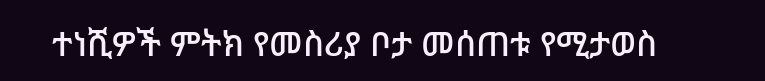ተነሺዎች ምትክ የመስሪያ ቦታ መሰጠቱ የሚታወስ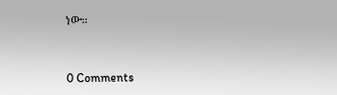ነው።


0 Comments